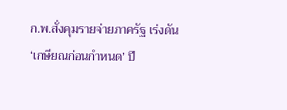ก.พ.สั่งคุมรายจ่ายภาครัฐ เร่งดัน ‘เกษียณก่อนกำหนด’ ปี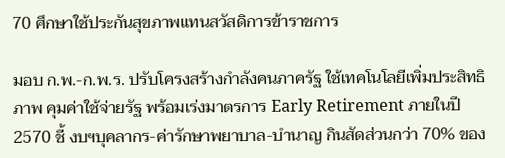70 ศึกษาใช้ประกันสุขภาพแทนสวัสดิการข้าราชการ

มอบ ก.พ.-ก.พ.ร. ปรับโครงสร้างกำลังคนภาครัฐ ใช้เทคโนโลยีเพิ่มประสิทธิภาพ คุมค่าใช้จ่ายรัฐ พร้อมเร่งมาตรการ Early Retirement ภายในปี 2570 ชี้ งบฯบุคลากร-ค่ารักษาพยาบาล-บำนาญ กินสัดส่วนกว่า 70% ของ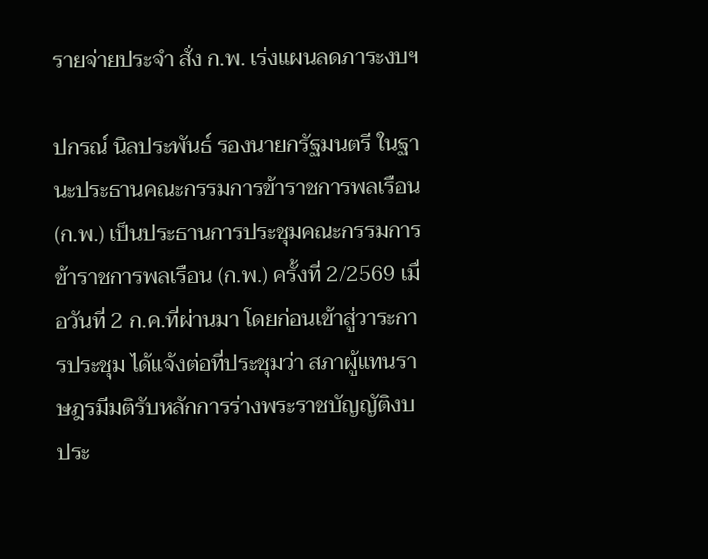รายจ่ายประจำ สั่ง ก.พ. เร่งแผนลดภาระงบฯ

ปกรณ์ นิลประพันธ์ รองนายกรัฐมนตรี ในฐานะประธานคณะกรรมการข้าราชการพลเรือน (ก.พ.) เป็นประธานการประชุมคณะกรรมการข้าราชการพลเรือน (ก.พ.) ครั้งที่ 2/2569 เมื่อวันที่ 2 ก.ค.ที่ผ่านมา โดยก่อนเข้าสู่วาระการประชุม ได้แจ้งต่อที่ประชุมว่า สภาผู้แทนราษฎรมีมติรับหลักการร่างพระราชบัญญัติงบประ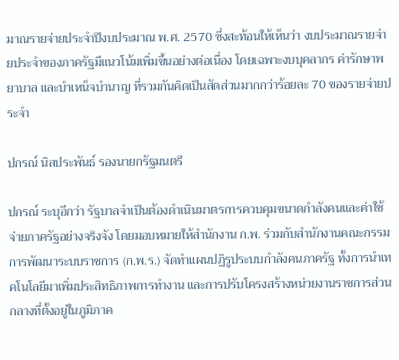มาณรายจ่ายประจำปีงบประมาณ พ.ศ. 2570 ซึ่งสะท้อนให้เห็นว่า งบประมาณรายจ่ายประจำของภาครัฐมีแนวโน้มเพิ่มขึ้นอย่างต่อเนื่อง โดยเฉพาะงบบุคลากร ค่ารักษาพยาบาล และบำเหน็จบำนาญ ที่รวมกันคิดเป็นสัดส่วนมากกว่าร้อยละ 70 ของรายจ่ายประจำ

ปกรณ์ นิลประพันธ์ รองนายกรัฐมนตรี

ปกรณ์ ระบุอีกว่า รัฐบาลจำเป็นต้องดำเนินมาตรการควบคุมขนาดกำลังคนและค่าใช้จ่ายภาครัฐอย่างจริงจัง โดยมอบหมายให้สำนักงาน ก.พ. ร่วมกับสำนักงานคณะกรรมการพัฒนาระบบราชการ (ก.พ.ร.) จัดทำแผนปฏิรูประบบกำลังคนภาครัฐ ทั้งการนำเทคโนโลยีมาเพิ่มประสิทธิภาพการทำงาน และการปรับโครงสร้างหน่วยงานราชการส่วนกลางที่ตั้งอยู่ในภูมิภาค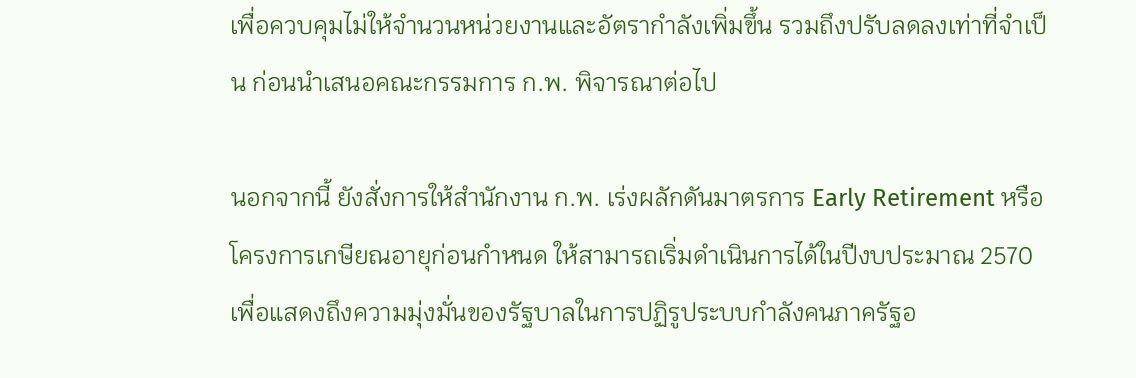เพื่อควบคุมไม่ให้จำนวนหน่วยงานและอัตรากำลังเพิ่มขึ้น รวมถึงปรับลดลงเท่าที่จำเป็น ก่อนนำเสนอคณะกรรมการ ก.พ. พิจารณาต่อไป

นอกจากนี้ ยังสั่งการให้สำนักงาน ก.พ. เร่งผลักดันมาตรการ Early Retirement หรือ โครงการเกษียณอายุก่อนกำหนด ให้สามารถเริ่มดำเนินการได้ในปีงบประมาณ 2570 เพื่อแสดงถึงความมุ่งมั่นของรัฐบาลในการปฏิรูประบบกำลังคนภาครัฐอ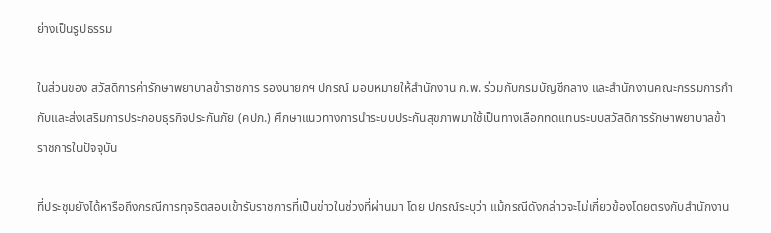ย่างเป็นรูปธรรม

ในส่วนของ สวัสดิการค่ารักษาพยาบาลข้าราชการ รองนายกฯ ปกรณ์ มอบหมายให้สำนักงาน ก.พ. ร่วมกับกรมบัญชีกลาง และสำนักงานคณะกรรมการกำกับและส่งเสริมการประกอบธุรกิจประกันภัย (คปภ.) ศึกษาแนวทางการนำระบบประกันสุขภาพมาใช้เป็นทางเลือกทดแทนระบบสวัสดิการรักษาพยาบาลข้าราชการในปัจจุบัน

ที่ประชุมยังได้หารือถึงกรณีการทุจริตสอบเข้ารับราชการที่เป็นข่าวในช่วงที่ผ่านมา โดย ปกรณ์ระบุว่า แม้กรณีดังกล่าวจะไม่เกี่ยวข้องโดยตรงกับสำนักงาน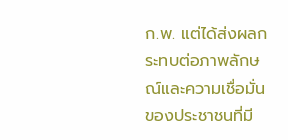ก.พ. แต่ได้ส่งผลกระทบต่อภาพลักษณ์และความเชื่อมั่นของประชาชนที่มี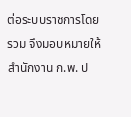ต่อระบบราชการโดยรวม จึงมอบหมายให้สำนักงาน ก.พ. ป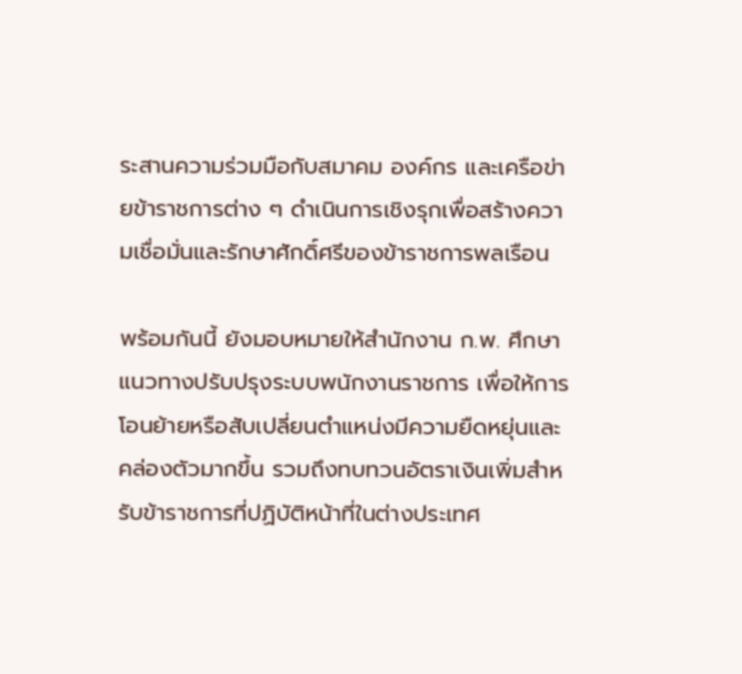ระสานความร่วมมือกับสมาคม องค์กร และเครือข่ายข้าราชการต่าง ๆ ดำเนินการเชิงรุกเพื่อสร้างความเชื่อมั่นและรักษาศักดิ์ศรีของข้าราชการพลเรือน

พร้อมกันนี้ ยังมอบหมายให้สำนักงาน ก.พ. ศึกษาแนวทางปรับปรุงระบบพนักงานราชการ เพื่อให้การโอนย้ายหรือสับเปลี่ยนตำแหน่งมีความยืดหยุ่นและคล่องตัวมากขึ้น รวมถึงทบทวนอัตราเงินเพิ่มสำหรับข้าราชการที่ปฏิบัติหน้าที่ในต่างประเทศ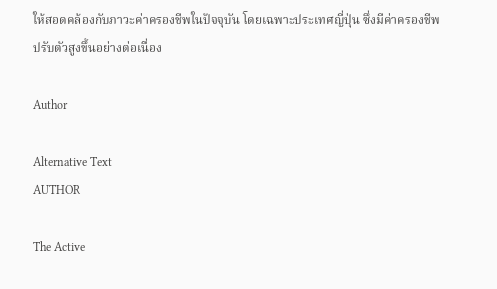ให้สอดคล้องกับภาวะค่าครองชีพในปัจจุบัน โดยเฉพาะประเทศญี่ปุ่น ซึ่งมีค่าครองชีพปรับตัวสูงขึ้นอย่างต่อเนื่อง

Author

Alternative Text
AUTHOR

The Active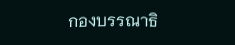กองบรรณาธิ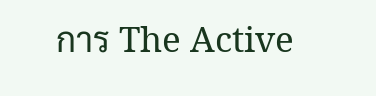การ The Active